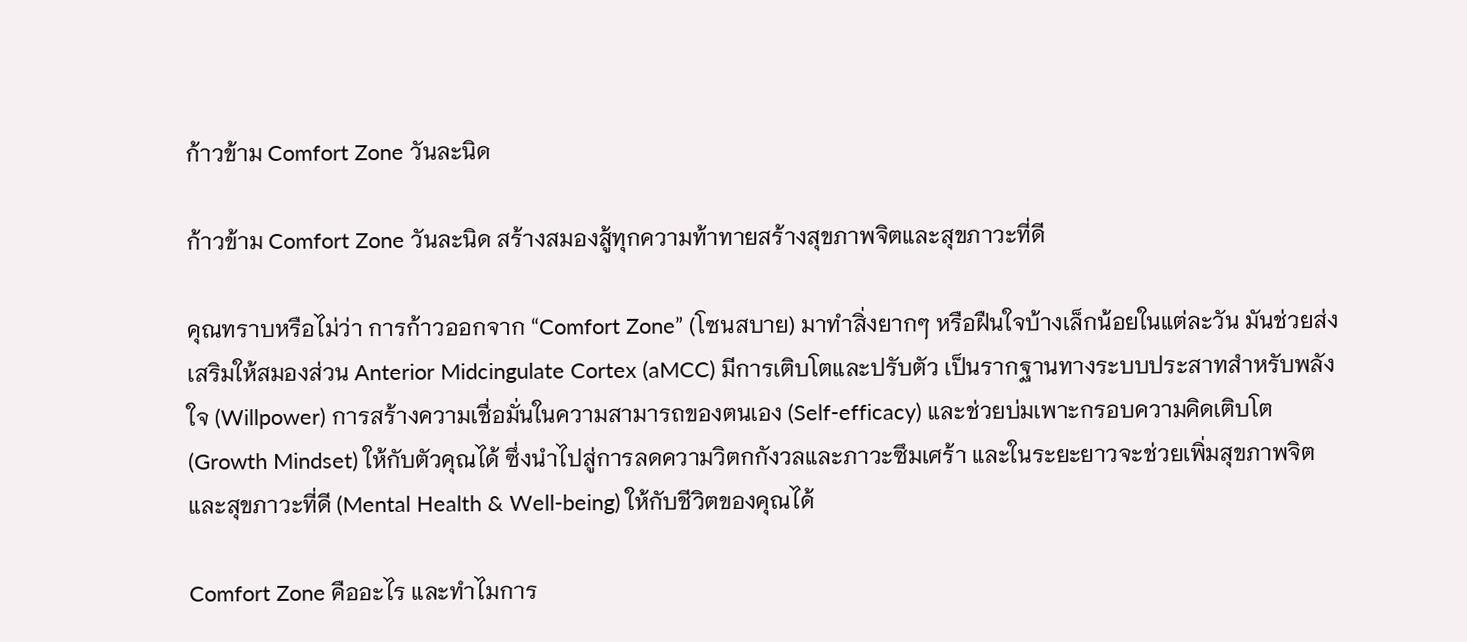ก้าวข้าม Comfort Zone วันละนิด

ก้าวข้าม Comfort Zone วันละนิด สร้างสมองสู้ทุกความท้าทายสร้างสุขภาพจิตและสุขภาวะที่ดี

คุณทราบหรือไม่ว่า การก้าวออกจาก “Comfort Zone” (โซนสบาย) มาทำสิ่งยากๆ หรือฝืนใจบ้างเล็กน้อยในแต่ละวัน มันช่วยส่งเสริมให้สมองส่วน Anterior Midcingulate Cortex (aMCC) มีการเติบโตและปรับตัว เป็นรากฐานทางระบบประสาทสำหรับพลังใจ (Willpower) การสร้างความเชื่อมั่นในความสามารถของตนเอง (Self-efficacy) และช่วยบ่มเพาะกรอบความคิดเติบโต (Growth Mindset) ให้กับตัวคุณได้ ซึ่งนำไปสู่การลดความวิตกกังวลและภาวะซึมเศร้า และในระยะยาวจะช่วยเพิ่มสุขภาพจิตและสุขภาวะที่ดี (Mental Health & Well-being) ให้กับชีวิตของคุณได้

Comfort Zone คืออะไร และทำไมการ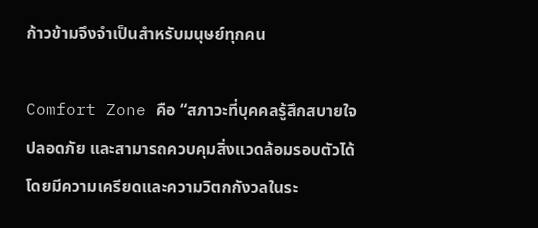ก้าวข้ามจึงจำเป็นสำหรับมนุษย์ทุกคน

Comfort Zone คือ “สภาวะที่บุคคลรู้สึกสบายใจ ปลอดภัย และสามารถควบคุมสิ่งแวดล้อมรอบตัวได้ โดยมีความเครียดและความวิตกกังวลในระ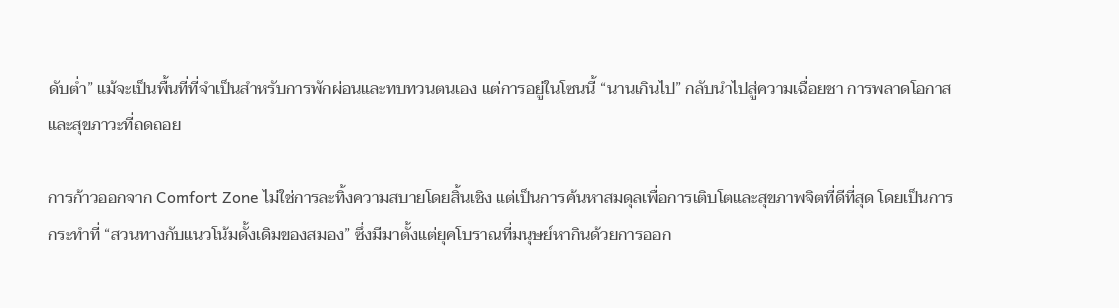ดับต่ำ” แม้จะเป็นพื้นที่ที่จำเป็นสำหรับการพักผ่อนและทบทวนตนเอง แต่การอยู่ในโซนนี้ “นานเกินไป” กลับนำไปสู่ความเฉื่อยชา การพลาดโอกาส และสุขภาวะที่ถดถอย

การก้าวออกจาก Comfort Zone ไม่ใช่การละทิ้งความสบายโดยสิ้นเชิง แต่เป็นการค้นหาสมดุลเพื่อการเติบโตและสุขภาพจิตที่ดีที่สุด โดยเป็นการกระทำที่ “สวนทางกับแนวโน้มดั้งเดิมของสมอง” ซึ่งมีมาตั้งแต่ยุคโบราณที่มนุษย์หากินด้วยการออก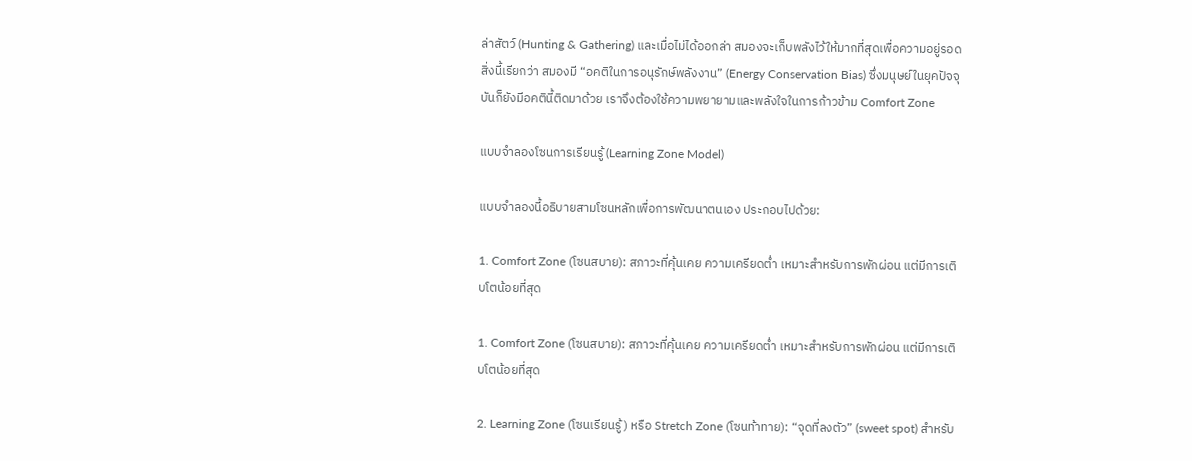ล่าสัตว์ (Hunting & Gathering) และเมื่อไม่ได้ออกล่า สมองจะเก็บพลังไว้ให้มากที่สุดเพื่อความอยู่รอด สิ่งนี้เรียกว่า สมองมี “อคติในการอนุรักษ์พลังงาน” (Energy Conservation Bias) ซึ่งมนุษย์ในยุคปัจจุบันก็ยังมีอคตินี้ติดมาด้วย เราจึงต้องใช้ความพยายามและพลังใจในการก้าวข้าม Comfort Zone

แบบจำลองโซนการเรียนรู้ (Learning Zone Model)

แบบจำลองนี้อธิบายสามโซนหลักเพื่อการพัฒนาตนเอง ประกอบไปด้วย:

1. Comfort Zone (โซนสบาย): สภาวะที่คุ้นเคย ความเครียดต่ำ เหมาะสำหรับการพักผ่อน แต่มีการเติบโตน้อยที่สุด

1. Comfort Zone (โซนสบาย): สภาวะที่คุ้นเคย ความเครียดต่ำ เหมาะสำหรับการพักผ่อน แต่มีการเติบโตน้อยที่สุด

2. Learning Zone (โซนเรียนรู้) หรือ Stretch Zone (โซนท้าทาย): “จุดที่ลงตัว” (sweet spot) สำหรับ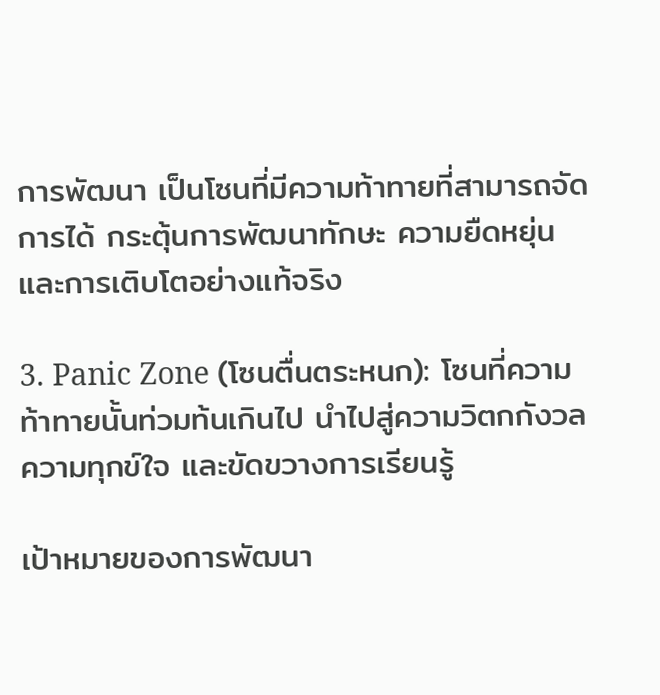การพัฒนา เป็นโซนที่มีความท้าทายที่สามารถจัดการได้ กระตุ้นการพัฒนาทักษะ ความยืดหยุ่น และการเติบโตอย่างแท้จริง

3. Panic Zone (โซนตื่นตระหนก): โซนที่ความท้าทายนั้นท่วมท้นเกินไป นำไปสู่ความวิตกกังวล ความทุกข์ใจ และขัดขวางการเรียนรู้

เป้าหมายของการพัฒนา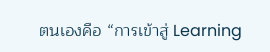ตนเองคือ “การเข้าสู่ Learning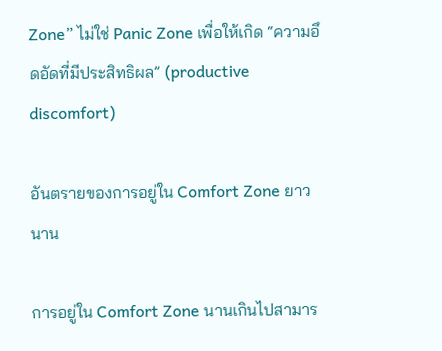Zone” ไม่ใช่ Panic Zone เพื่อให้เกิด “ความอึดอัดที่มีประสิทธิผล” (productive discomfort)

อันตรายของการอยู่ใน Comfort Zone ยาวนาน

การอยู่ใน Comfort Zone นานเกินไปสามาร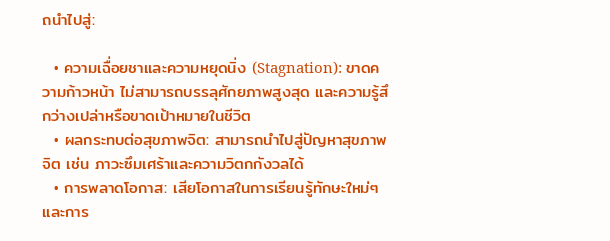ถนำไปสู่:

  • ความเฉื่อยชาและความหยุดนิ่ง (Stagnation): ขาดความก้าวหน้า ไม่สามารถบรรลุศักยภาพสูงสุด และความรู้สึกว่างเปล่าหรือขาดเป้าหมายในชีวิต
  • ผลกระทบต่อสุขภาพจิต: สามารถนำไปสู่ปัญหาสุขภาพจิต เช่น ภาวะซึมเศร้าและความวิตกกังวลได้
  • การพลาดโอกาส: เสียโอกาสในการเรียนรู้ทักษะใหม่ๆ และการ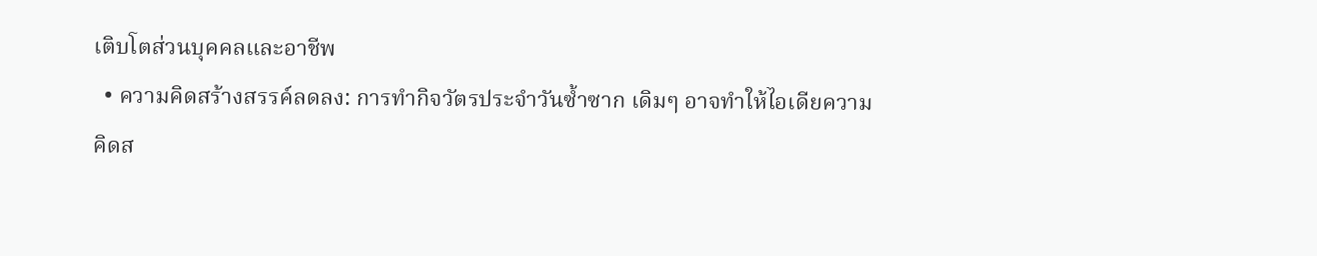เติบโตส่วนบุคคลและอาชีพ
  • ความคิดสร้างสรรค์ลดลง: การทำกิจวัตรประจำวันซ้ำซาก เดิมๆ อาจทำให้ไอเดียความคิดส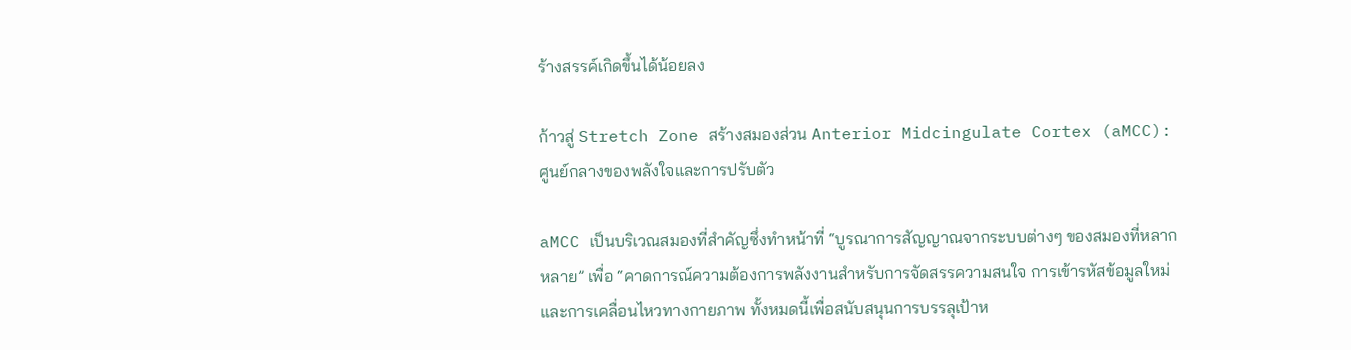ร้างสรรค์เกิดขึ้นได้น้อยลง

ก้าวสู่ Stretch Zone สร้างสมองส่วน Anterior Midcingulate Cortex (aMCC): ศูนย์กลางของพลังใจและการปรับตัว

aMCC เป็นบริเวณสมองที่สำคัญซึ่งทำหน้าที่ “บูรณาการสัญญาณจากระบบต่างๆ ของสมองที่หลากหลาย” เพื่อ “คาดการณ์ความต้องการพลังงานสำหรับการจัดสรรความสนใจ การเข้ารหัสข้อมูลใหม่ และการเคลื่อนไหวทางกายภาพ ทั้งหมดนี้เพื่อสนับสนุนการบรรลุเป้าห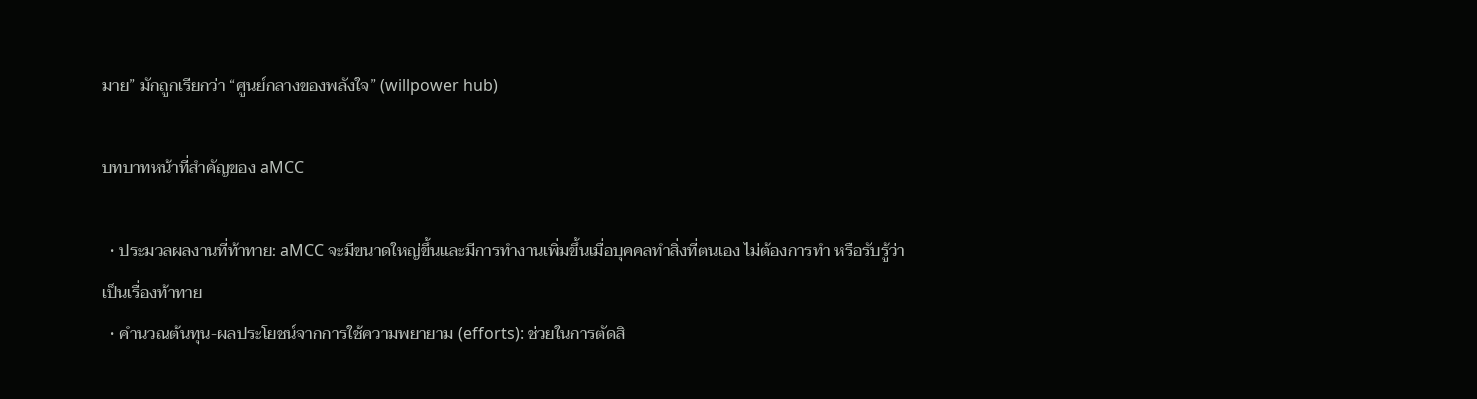มาย” มักถูกเรียกว่า “ศูนย์กลางของพลังใจ” (willpower hub)

บทบาทหน้าที่สำคัญของ aMCC

  • ประมวลผลงานที่ท้าทาย: aMCC จะมีขนาดใหญ่ขึ้นและมีการทำงานเพิ่มขึ้นเมื่อบุคคลทำสิ่งที่ตนเอง ไม่ต้องการทำ หรือรับรู้ว่าเป็นเรื่องท้าทาย
  • คำนวณต้นทุน-ผลประโยชน์จากการใช้ความพยายาม (efforts): ช่วยในการตัดสิ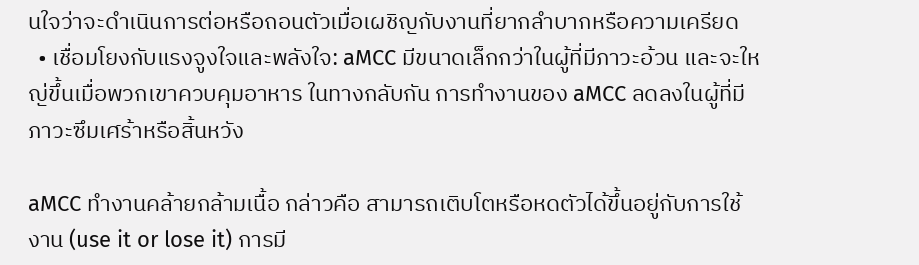นใจว่าจะดำเนินการต่อหรือถอนตัวเมื่อเผชิญกับงานที่ยากลำบากหรือความเครียด
  • เชื่อมโยงกับแรงจูงใจและพลังใจ: aMCC มีขนาดเล็กกว่าในผู้ที่มีภาวะอ้วน และจะใหญ่ขึ้นเมื่อพวกเขาควบคุมอาหาร ในทางกลับกัน การทำงานของ aMCC ลดลงในผู้ที่มีภาวะซึมเศร้าหรือสิ้นหวัง

aMCC ทำงานคล้ายกล้ามเนื้อ กล่าวคือ สามารถเติบโตหรือหดตัวได้ขึ้นอยู่กับการใช้งาน (use it or lose it) การมี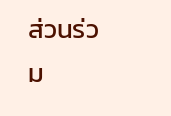ส่วนร่วม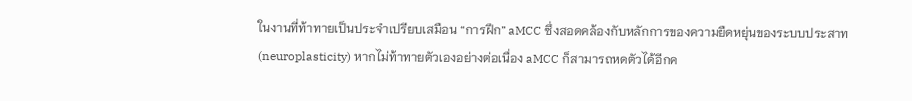ในงานที่ท้าทายเป็นประจำเปรียบเสมือน “การฝึก” aMCC ซึ่งสอดคล้องกับหลักการของความยืดหยุ่นของระบบประสาท (neuroplasticity) หากไม่ท้าทายตัวเองอย่างต่อเนื่อง aMCC ก็สามารถหดตัวได้อีกค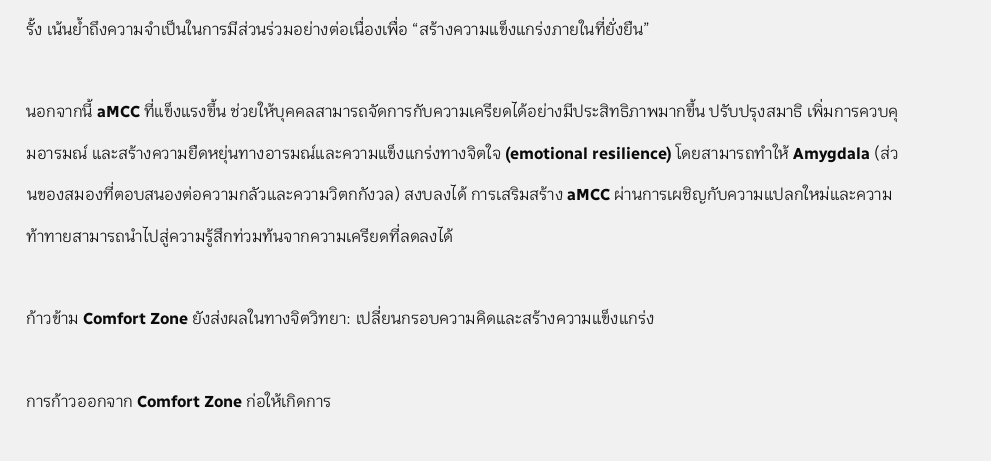รั้ง เน้นย้ำถึงความจำเป็นในการมีส่วนร่วมอย่างต่อเนื่องเพื่อ “สร้างความแข็งแกร่งภายในที่ยั่งยืน”

นอกจากนี้ aMCC ที่แข็งแรงขึ้น ช่วยให้บุคคลสามารถจัดการกับความเครียดได้อย่างมีประสิทธิภาพมากขึ้น ปรับปรุงสมาธิ เพิ่มการควบคุมอารมณ์ และสร้างความยืดหยุ่นทางอารมณ์และความแข็งแกร่งทางจิตใจ (emotional resilience) โดยสามารถทำให้ Amygdala (ส่วนของสมองที่ตอบสนองต่อความกลัวและความวิตกกังวล) สงบลงได้ การเสริมสร้าง aMCC ผ่านการเผชิญกับความแปลกใหม่และความท้าทายสามารถนำไปสู่ความรู้สึกท่วมท้นจากความเครียดที่ลดลงได้

ก้าวข้าม Comfort Zone ยังส่งผลในทางจิตวิทยา: เปลี่ยนกรอบความคิดและสร้างความแข็งแกร่ง

การก้าวออกจาก Comfort Zone ก่อให้เกิดการ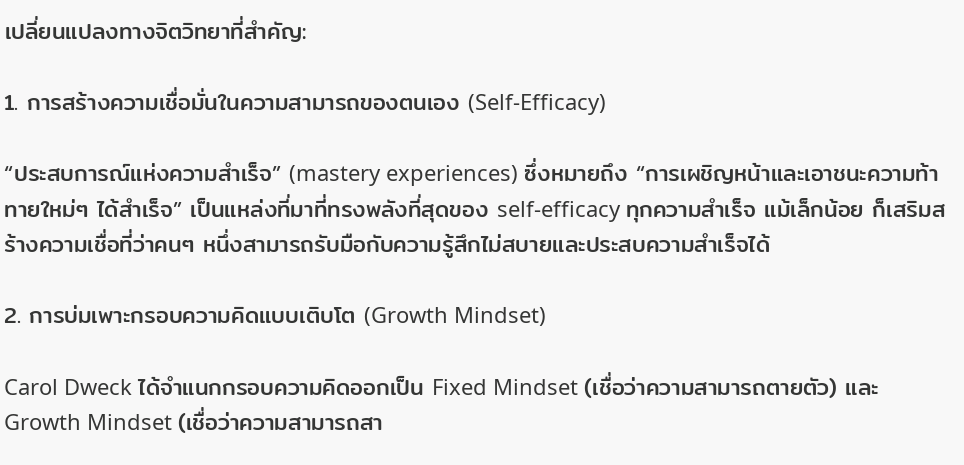เปลี่ยนแปลงทางจิตวิทยาที่สำคัญ:

1. การสร้างความเชื่อมั่นในความสามารถของตนเอง (Self-Efficacy)

“ประสบการณ์แห่งความสำเร็จ” (mastery experiences) ซึ่งหมายถึง “การเผชิญหน้าและเอาชนะความท้าทายใหม่ๆ ได้สำเร็จ” เป็นแหล่งที่มาที่ทรงพลังที่สุดของ self-efficacy ทุกความสำเร็จ แม้เล็กน้อย ก็เสริมสร้างความเชื่อที่ว่าคนๆ หนึ่งสามารถรับมือกับความรู้สึกไม่สบายและประสบความสำเร็จได้

2. การบ่มเพาะกรอบความคิดแบบเติบโต (Growth Mindset)

Carol Dweck ได้จำแนกกรอบความคิดออกเป็น Fixed Mindset (เชื่อว่าความสามารถตายตัว) และ Growth Mindset (เชื่อว่าความสามารถสา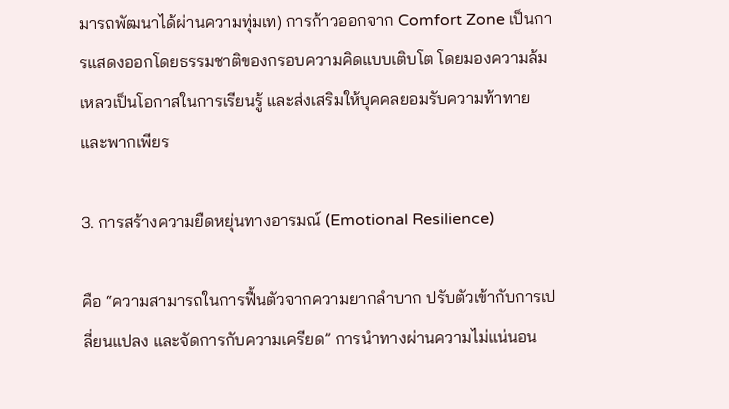มารถพัฒนาได้ผ่านความทุ่มเท) การก้าวออกจาก Comfort Zone เป็นการแสดงออกโดยธรรมชาติของกรอบความคิดแบบเติบโต โดยมองความล้มเหลวเป็นโอกาสในการเรียนรู้ และส่งเสริมให้บุคคลยอมรับความท้าทายและพากเพียร

3. การสร้างความยืดหยุ่นทางอารมณ์ (Emotional Resilience)

คือ “ความสามารถในการฟื้นตัวจากความยากลำบาก ปรับตัวเข้ากับการเปลี่ยนแปลง และจัดการกับความเครียด” การนำทางผ่านความไม่แน่นอน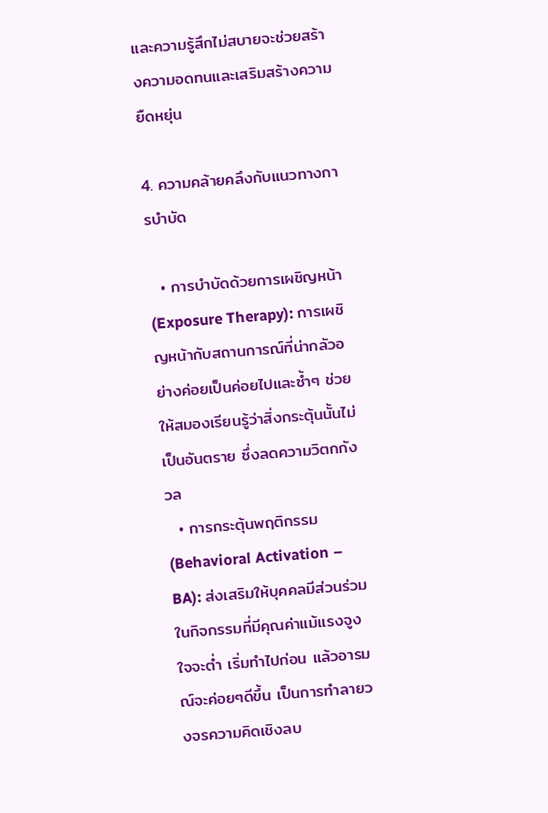และความรู้สึกไม่สบายจะช่วยสร้างความอดทนและเสริมสร้างความยืดหยุ่น

4. ความคล้ายคลึงกับแนวทางการบำบัด

  • การบำบัดด้วยการเผชิญหน้า (Exposure Therapy): การเผชิญหน้ากับสถานการณ์ที่น่ากลัวอย่างค่อยเป็นค่อยไปและซ้ำๆ ช่วยให้สมองเรียนรู้ว่าสิ่งกระตุ้นนั้นไม่เป็นอันตราย ซึ่งลดความวิตกกังวล
  • การกระตุ้นพฤติกรรม (Behavioral Activation – BA): ส่งเสริมให้บุคคลมีส่วนร่วมในกิจกรรมที่มีคุณค่าแม้แรงจูงใจจะต่ำ เริ่มทำไปก่อน แล้วอารมณ์จะค่อยๆดีขึ้น เป็นการทำลายวงจรความคิดเชิงลบ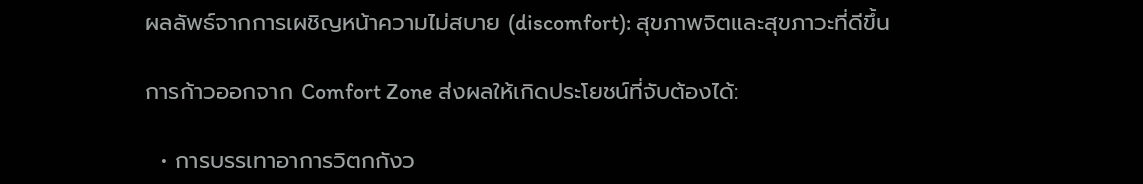ผลลัพธ์จากการเผชิญหน้าความไม่สบาย (discomfort): สุขภาพจิตและสุขภาวะที่ดีขึ้น

การก้าวออกจาก Comfort Zone ส่งผลให้เกิดประโยชน์ที่จับต้องได้:

  • การบรรเทาอาการวิตกกังว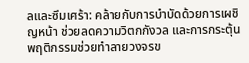ลและซึมเศร้า: คล้ายกับการบำบัดด้วยการเผชิญหน้า ช่วยลดความวิตกกังวล และการกระตุ้นพฤติกรรมช่วยทำลายวงจรข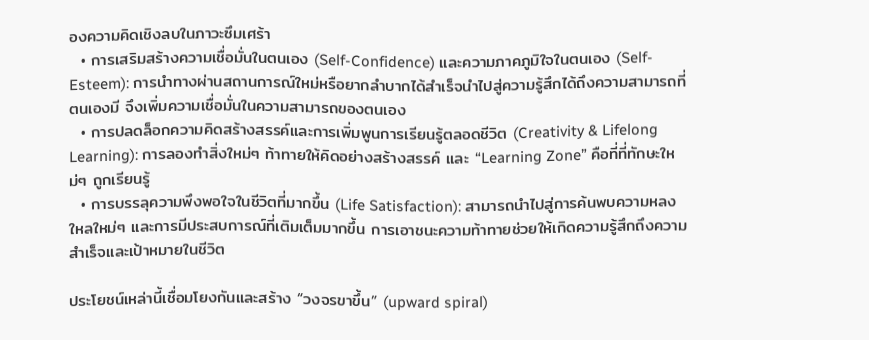องความคิดเชิงลบในภาวะซึมเศร้า
  • การเสริมสร้างความเชื่อมั่นในตนเอง (Self-Confidence) และความภาคภูมิใจในตนเอง (Self-Esteem): การนำทางผ่านสถานการณ์ใหม่หรือยากลำบากได้สำเร็จนำไปสู่ความรู้สึกได้ถึงความสามารถที่ตนเองมี จึงเพิ่มความเชื่อมั่นในความสามารถของตนเอง
  • การปลดล็อกความคิดสร้างสรรค์และการเพิ่มพูนการเรียนรู้ตลอดชีวิต (Creativity & Lifelong Learning): การลองทำสิ่งใหม่ๆ ท้าทายให้คิดอย่างสร้างสรรค์ และ “Learning Zone” คือที่ที่ทักษะใหม่ๆ ถูกเรียนรู้
  • การบรรลุความพึงพอใจในชีวิตที่มากขึ้น (Life Satisfaction): สามารถนำไปสู่การค้นพบความหลงใหลใหม่ๆ และการมีประสบการณ์ที่เติมเต็มมากขึ้น การเอาชนะความท้าทายช่วยให้เกิดความรู้สึกถึงความสำเร็จและเป้าหมายในชีวิต

ประโยชน์เหล่านี้เชื่อมโยงกันและสร้าง “วงจรขาขึ้น” (upward spiral)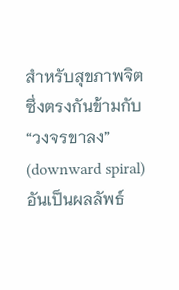สำหรับสุขภาพจิต ซึ่งตรงกันข้ามกับ “วงจรขาลง” (downward spiral) อันเป็นผลลัพธ์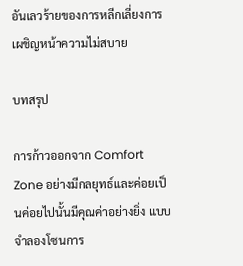อันเลวร้ายของการหลีกเลี่ยงการเผชิญหน้าความไม่สบาย

บทสรุป

การก้าวออกจาก Comfort Zone อย่างมีกลยุทธ์และค่อยเป็นค่อยไปนั้นมีคุณค่าอย่างยิ่ง แบบจำลองโซนการ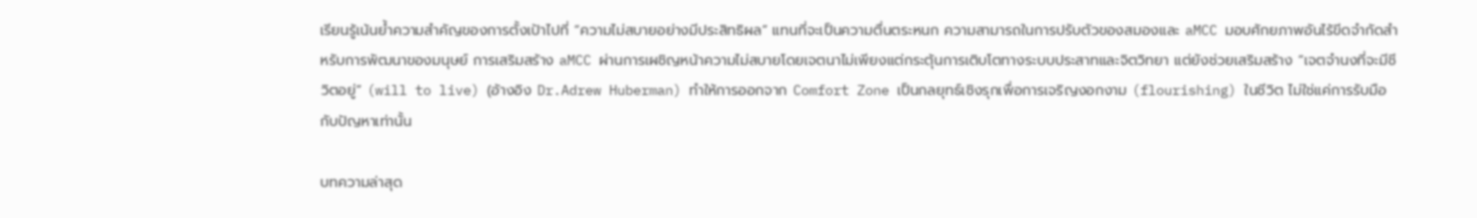เรียนรู้เน้นย้ำความสำคัญของการตั้งเป้าไปที่ “ความไม่สบายอย่างมีประสิทธิผล” แทนที่จะเป็นความตื่นตระหนก ความสามารถในการปรับตัวของสมองและ aMCC มอบศักยภาพอันไร้ขีดจำกัดสำหรับการพัฒนาของมนุษย์ การเสริมสร้าง aMCC ผ่านการเผชิญหน้าความไม่สบายโดยเจตนาไม่เพียงแต่กระตุ้นการเติบโตทางระบบประสาทและจิตวิทยา แต่ยังช่วยเสริมสร้าง “เจตจำนงที่จะมีชีวิตอยู่” (will to live) (อ้างอิง Dr.Adrew Huberman) ทำให้การออกจาก Comfort Zone เป็นกลยุทธ์เชิงรุกเพื่อการเจริญงอกงาม (flourishing) ในชีวิต ไม่ใช่แค่การรับมือกับปัญหาเท่านั้น

บทความล่าสุด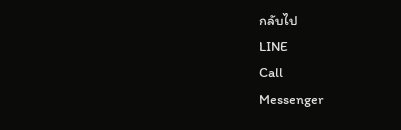กลับไป
LINE
Call
Messenger